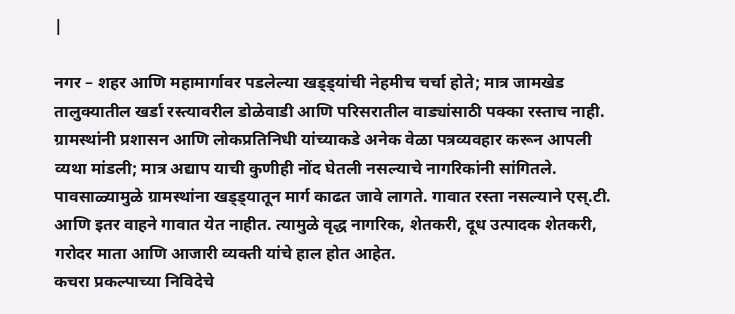|

नगर – शहर आणि महामार्गावर पडलेल्या खड्ड्यांची नेहमीच चर्चा होते; मात्र जामखेड तालुक्यातील खर्डा रस्त्यावरील डोळेवाडी आणि परिसरातील वाड्यांसाठी पक्का रस्ताच नाही. ग्रामस्थांनी प्रशासन आणि लोकप्रतिनिधी यांच्याकडे अनेक वेळा पत्रव्यवहार करून आपली व्यथा मांडली; मात्र अद्याप याची कुणीही नोंद घेतली नसल्याचे नागरिकांनी सांगितले. पावसाळ्यामुळे ग्रामस्थांना खड्ड्यातून मार्ग काढत जावे लागते. गावात रस्ता नसल्याने एस्.टी. आणि इतर वाहने गावात येत नाहीत. त्यामुळे वृद्ध नागरिक, शेतकरी, दूध उत्पादक शेतकरी, गरोदर माता आणि आजारी व्यक्ती यांचे हाल होत आहेत.
कचरा प्रकल्पाच्या निविदेचे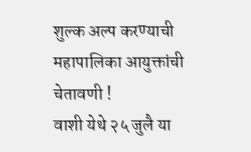शुल्क अल्प करण्याची महापालिका आयुक्तांची चेतावणी !
वाशी येथे २५ जुलै या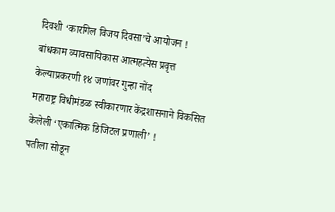दिवशी ‘कारगिल विजय दिवसा’चे आयोजन !
बांधकाम व्यावसायिकास आत्महत्येस प्रवृत्त केल्याप्रकरणी १४ जणांवर गुन्हा नोंद
महाराष्ट्र विधीमंडळ स्वीकारणार केंद्रशासनाने विकसित केलेली ‘एकात्मिक डिजिटल प्रणाली’ !
पतीला सोडून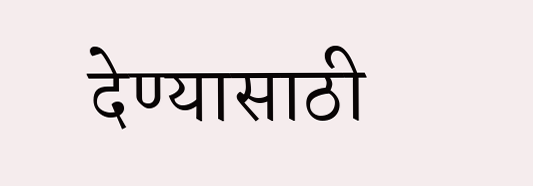देण्यासाठी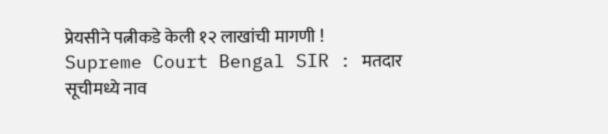प्रेयसीने पत्नीकडे केली १२ लाखांची मागणी !
Supreme Court Bengal SIR : मतदार सूचीमध्ये नाव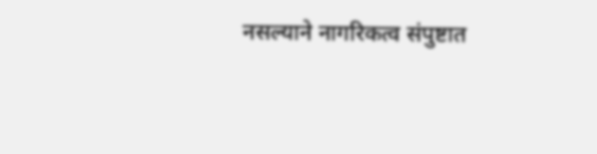नसल्याने नागरिकत्व संपुष्टात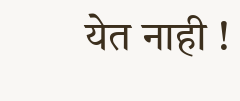येत नाही !